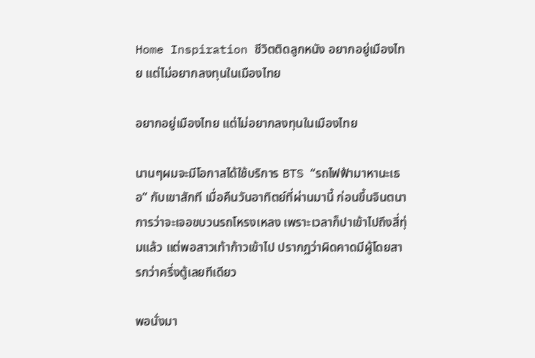Home Inspiration ชีวิตติดลูกหนัง อยากอยู่เมืองไทย แต่ไม่อยากลงทุนในเมืองไทย

อยากอยู่เมืองไทย แต่ไม่อยากลงทุนในเมืองไทย

นานๆผมจะมีโอกาสได้ใช้บริการ BTS “รถไฟฟ้ามาหานะเธอ” กับเขาสักที เมื่อคืนวันอาทิตย์ที่ผ่านมานี้ ก่อนขึ้นจินตนาการว่าจะเจอขบวนรถโหรงเหลง เพราะเวลาก็ปาเข้าไปถึงสี่ทุ่มแล้ว แต่พอสาวเท้าก้าวเข้าไป ปรากฏว่าผิดคาดมีผู้โดยสารกว่าครึ่งตู้เลยทีเดียว

พอนั่งมา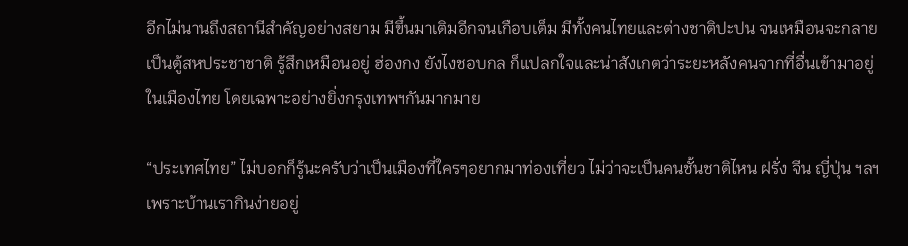อีกไม่นานถึงสถานีสำคัญอย่างสยาม มีขึ้นมาเติมอีกจนเกือบเต็ม มีทั้งคนไทยและต่างชาติปะปน จนเหมือนจะกลายเป็นตู้สหประชาชาติ รู้สึกเหมือนอยู่ ฮ่องกง ยังไงชอบกล ก็แปลกใจและน่าสังเกตว่าระยะหลังคนจากที่อื่นเข้ามาอยู่ในเมืองไทย โดยเฉพาะอย่างยิ่งกรุงเทพฯกันมากมาย

“ประเทศไทย” ไม่บอกก็รู้นะครับว่าเป็นเมืองที่ใครๆอยากมาท่องเที่ยว ไม่ว่าจะเป็นคนชั้นชาติไหน ฝรั่ง จีน ญี่ปุ่น ฯลฯ เพราะบ้านเรากินง่ายอยู่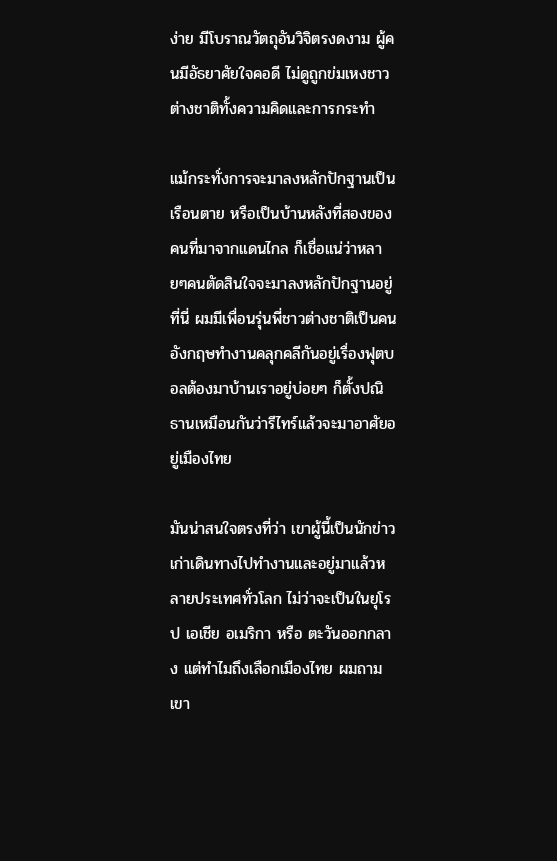ง่าย มีโบราณวัตถุอันวิจิตรงดงาม ผู้คนมีอัธยาศัยใจคอดี ไม่ดูถูกข่มเหงชาวต่างชาติทั้งความคิดและการกระทำ

แม้กระทั่งการจะมาลงหลักปักฐานเป็นเรือนตาย หรือเป็นบ้านหลังที่สองของคนที่มาจากแดนไกล ก็เชื่อแน่ว่าหลายๆคนตัดสินใจจะมาลงหลักปักฐานอยู่ที่นี่ ผมมีเพื่อนรุ่นพี่ชาวต่างชาติเป็นคนอังกฤษทำงานคลุกคลีกันอยู่เรื่องฟุตบอลต้องมาบ้านเราอยู่บ่อยๆ ก็ตั้งปณิธานเหมือนกันว่ารีไทร์แล้วจะมาอาศัยอยู่เมืองไทย

มันน่าสนใจตรงที่ว่า เขาผู้นี้เป็นนักข่าวเก่าเดินทางไปทำงานและอยู่มาแล้วหลายประเทศทั่วโลก ไม่ว่าจะเป็นในยุโรป เอเชีย อเมริกา หรือ ตะวันออกกลาง แต่ทำไมถึงเลือกเมืองไทย ผมถามเขา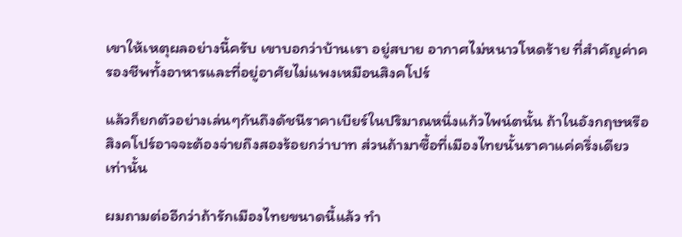เขาให้เหตุผลอย่างนี้ครับ เขาบอกว่าบ้านเรา อยู่สบาย อากาศไม่หนาวโหดร้าย ที่สำคัญค่าครองชีพทั้งอาหารและที่อยู่อาศัยไม่แพงเหมือนสิงคโปร์

แล้วก็ยกตัวอย่างเล่นๆกันถึงดัชนีราคาเบียร์ในปริมาณหนึ่งแก้วไพน์ตนั้น ถ้าในอังกฤษหรือสิงคโปร์อาจจะต้องจ่ายถึงสองร้อยกว่าบาท ส่วนถ้ามาซื้อที่เมืองไทยนั้นราคาแค่ครึ่งเดียวเท่านั้น

ผมถามต่ออีกว่าถ้ารักเมืองไทยขนาดนี้แล้ว ทำ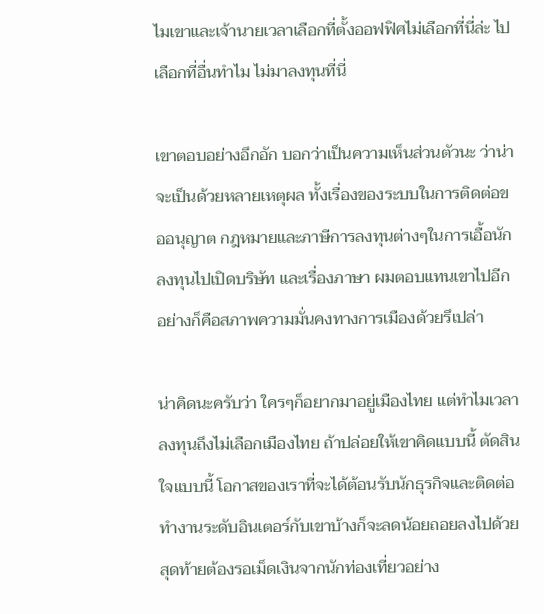ไมเขาและเจ้านายเวลาเลือกที่ตั้งออฟฟิศไม่เลือกที่นี่ล่ะ ไปเลือกที่อื่นทำไม ไม่มาลงทุนที่นี่

เขาตอบอย่างอึกอัก บอกว่าเป็นความเห็นส่วนตัวนะ ว่าน่าจะเป็นด้วยหลายเหตุผล ทั้งเรื่องของระบบในการติดต่อขออนุญาต กฎหมายและภาษีการลงทุนต่างๆในการเอื้อนักลงทุนไปเปิดบริษัท และเรื่องภาษา ผมตอบแทนเขาไปอีกอย่างก็คือสภาพความมั่นคงทางการเมืองด้วยรึเปล่า

น่าคิดนะครับว่า ใครๆก็อยากมาอยู่เมืองไทย แต่ทำไมเวลาลงทุนถึงไม่เลือกเมืองไทย ถ้าปล่อยให้เขาคิดแบบนี้ ตัดสินใจแบบนี้ โอกาสของเราที่จะได้ต้อนรับนักธุรกิจและติดต่อทำงานระดับอินเตอร์กับเขาบ้างก็จะลดน้อยถอยลงไปด้วย สุดท้ายต้องรอเม็ดเงินจากนักท่องเที่ยวอย่าง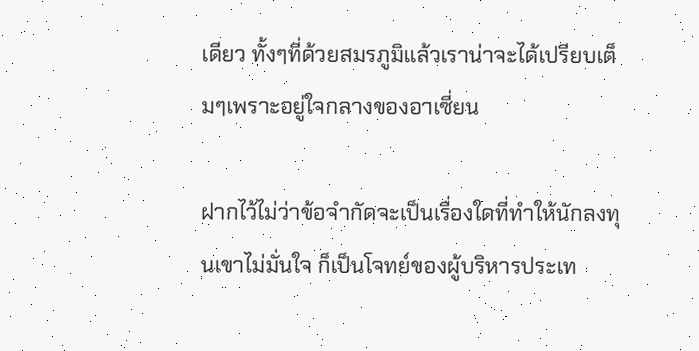เดียว ทั้งๆที่ด้วยสมรภูมิแล้วเราน่าจะได้เปรียบเต็มๆเพราะอยู่ใจกลางของอาเซี่ยน

ฝากไว้ไม่ว่าข้อจำกัดจะเป็นเรื่องใดที่ทำให้นักลงทุนเขาไม่มั่นใจ ก็เป็นโจทย์ของผู้บริหารประเท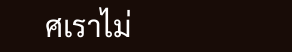ศเราไม่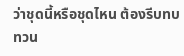ว่าชุดนี้หรือชุดไหน ต้องรีบทบทวน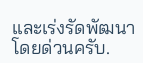และเร่งรัดพัฒนาโดยด่วนครับ.